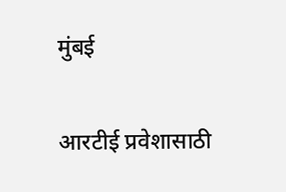मुंबई

आरटीई प्रवेशासाठी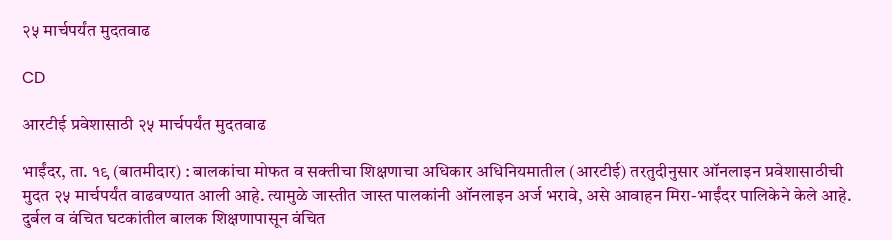२५ मार्चपर्यंत मुदतवाढ

CD

आरटीई प्रवेशासाठी २५ मार्चपर्यंत मुदतवाढ

भाईंदर, ता. १९ (बातमीदार) : बालकांचा मोफत व सक्तीचा शिक्षणाचा अधिकार अधिनियमातील (आरटीई) तरतुदीनुसार ऑनलाइन प्रवेशासाठीची मुदत २५ मार्चपर्यंत वाढवण्यात आली आहे. त्यामुळे जास्तीत जास्त पालकांनी ऑनलाइन अर्ज भरावे, असे आवाहन मिरा-भाईंदर पालिकेने केले आहे.
दुर्बल व वंचित घटकांतील बालक शिक्षणापासून वंचित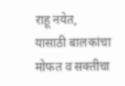राहू नयेत, यासाठी बालकांचा मोफत व सक्तीचा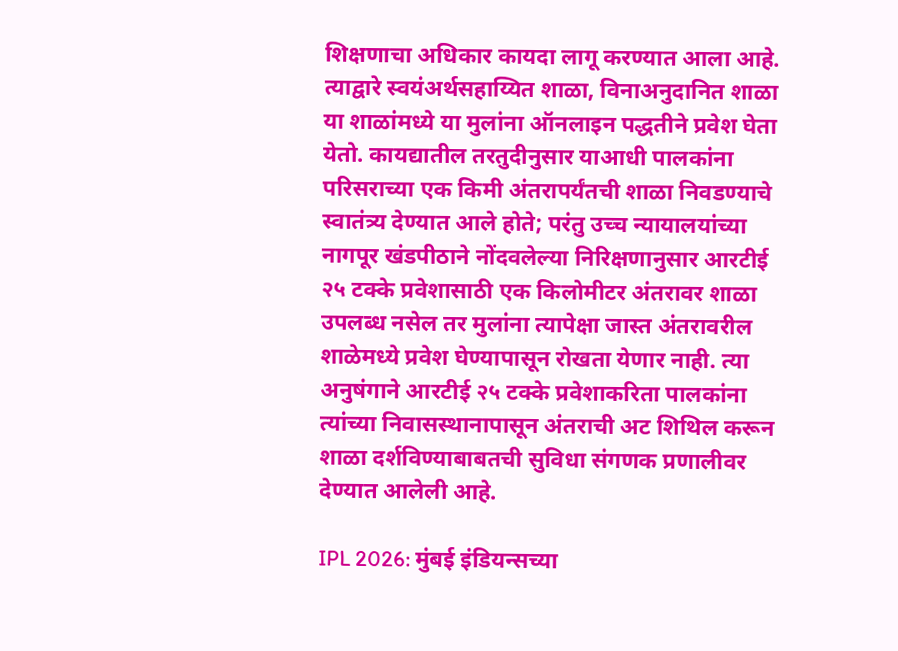शिक्षणाचा अधिकार कायदा लागू करण्यात आला आहे. त्याद्वारे स्वयंअर्थसहाय्यित शाळा, विनाअनुदानित शाळा या शाळांमध्ये या मुलांना ऑनलाइन पद्धतीने प्रवेश घेता येतो. कायद्यातील तरतुदीनुसार याआधी पालकांना परिसराच्या एक किमी अंतरापर्यंतची शाळा निवडण्याचे स्वातंत्र्य देण्यात आले होते; परंतु उच्च न्यायालयांच्या नागपूर खंडपीठाने नोंदवलेल्या निरिक्षणानुसार आरटीई २५ टक्के प्रवेशासाठी एक किलोमीटर अंतरावर शाळा उपलब्ध नसेल तर मुलांना त्यापेक्षा जास्त अंतरावरील शाळेमध्ये प्रवेश घेण्यापासून रोखता येणार नाही. त्या अनुषंगाने आरटीई २५ टक्के प्रवेशाकरिता पालकांना त्यांच्या निवासस्थानापासून अंतराची अट शिथिल करून शाळा दर्शविण्याबाबतची सुविधा संगणक प्रणालीवर देण्यात आलेली आहे.

IPL 2026: मुंबई इंडियन्सच्या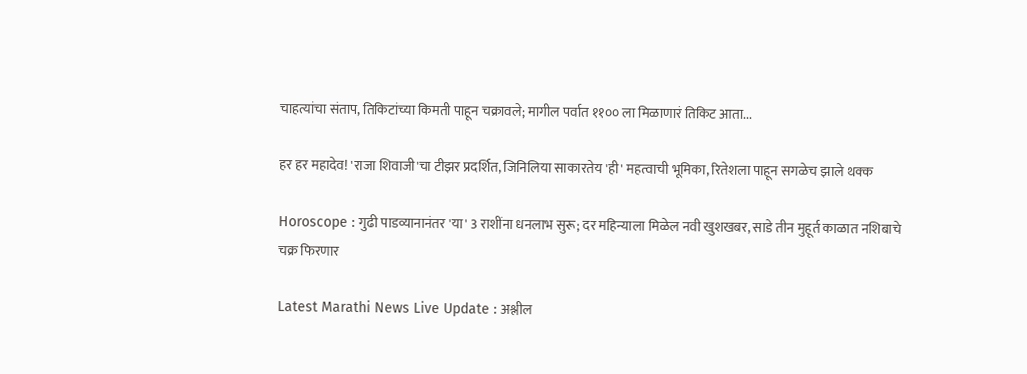चाहत्यांचा संताप, तिकिटांच्या किमती पाहून चक्रावले; मागील पर्वात ११०० ला मिळाणारं तिकिट आता...

हर हर महादेव! 'राजा शिवाजी'चा टीझर प्रदर्शित, जिनिलिया साकारतेय 'ही' महत्वाची भूमिका, रितेशला पाहून सगळेच झाले थक्क

Horoscope : गुढी पाडव्यानानंतर 'या' 3 राशींना धनलाभ सुरू; दर महिन्याला मिळेल नवी खुशखबर, साडे तीन मुहूर्त काळात नशिबाचे चक्र फिरणार

Latest Marathi News Live Update : अश्लील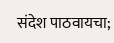संदेश पाठवायचा;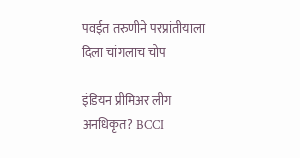पवईत तरुणीने परप्रांतीयाला दिला चांगलाच चोप

इंडियन प्रीमिअर लीग अनधिकृत? BCCI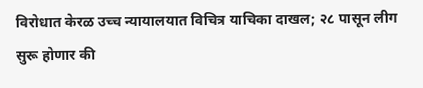विरोधात केरळ उच्च न्यायालयात विचित्र याचिका दाखल; २८ पासून लीग सुरू होणार की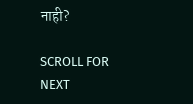नाही?

SCROLL FOR NEXT